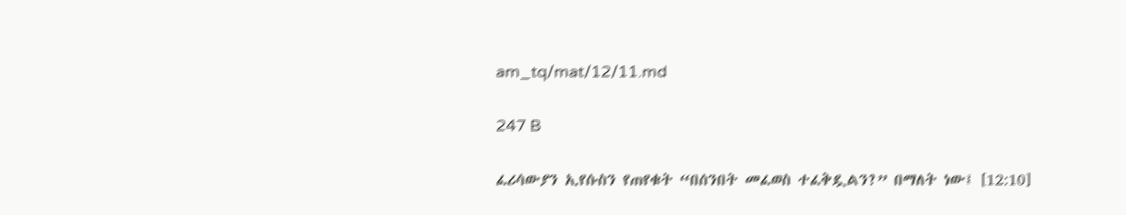am_tq/mat/12/11.md

247 B

ፈሪሳውያን ኢየሱስን የጠየቁት “በሰንበት መፈወስ ተፈቅዷልን?” በማለት ነው፤ [12:10]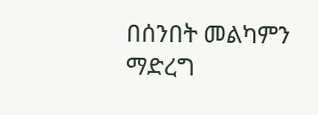በሰንበት መልካምን ማድረግ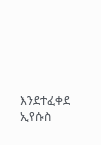እንደተፈቀደ ኢየሱስ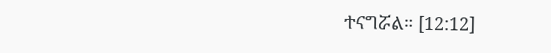ተናግሯል። [12:12]